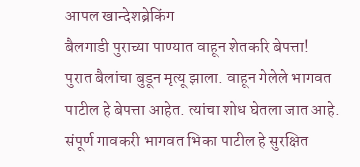आपल खान्देशब्रेकिंग
बैलगाडी पुराच्या पाण्यात वाहून शेतकरि बेपत्ता!
पुरात बैलांचा बुडून मृत्यू झाला. वाहून गेलेले भागवत पाटील हे बेपत्ता आहेत. त्यांचा शोध घेतला जात आहे. संपूर्ण गावकरी भागवत भिका पाटील हे सुरक्षित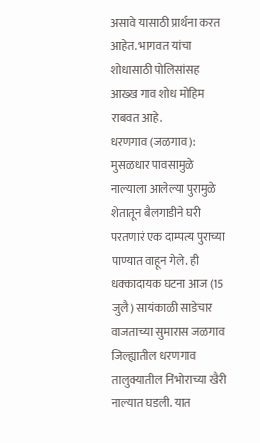असावे यासाठी प्रार्थना करत आहेत. भागवत यांचा शोधासाठी पोलिसांसह आख्ख गाव शोध मोहिम राबवत आहे.
धरणगाव (जळगाव): मुसळधार पावसामुळे नाल्याला आलेल्या पुरामुळे शेतातून बैलगाडीने घरी परतणारं एक दाम्पत्य पुराच्या पाण्यात वाहून गेले. ही धक्कादायक घटना आज (15 जुलै) सायंकाळी साडेचार वाजताच्या सुमारास जळगाव जिल्ह्यातील धरणगाव तालुक्यातील निंभोराच्या खैरी नाल्यात घडली. यात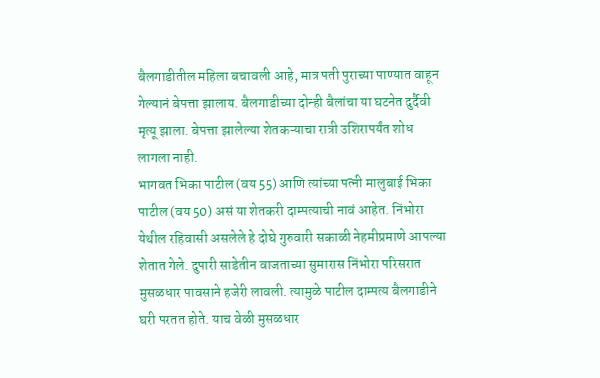बैलगाडीतील महिला बचावली आहे, मात्र पती पुराच्या पाण्यात वाहून गेल्यानं बेपत्ता झालाय. बैलगाडीच्या दोन्ही बैलांचा या घटनेत दुर्दैवी मृत्यू झाला. बेपत्ता झालेल्या शेतकऱ्याचा रात्री उशिरापर्यंत शोध लागला नाही.
भागवत भिका पाटील (वय 55) आणि त्यांच्या पत्नी मालुबाई भिका पाटील (वय 50) असं या शेतकरी दाम्पत्याची नावं आहेत. निंभोरा येथील रहिवासी असलेले हे दोघे गुरुवारी सकाळी नेहमीप्रमाणे आपल्या शेतात गेले. दुपारी साडेतीन वाजताच्या सुमारास निंभोरा परिसरात मुसळधार पावसाने हजेरी लावली. त्यामुळे पाटील दाम्पत्य बैलगाडीने घरी परतत होते. याच वेळी मुसळधार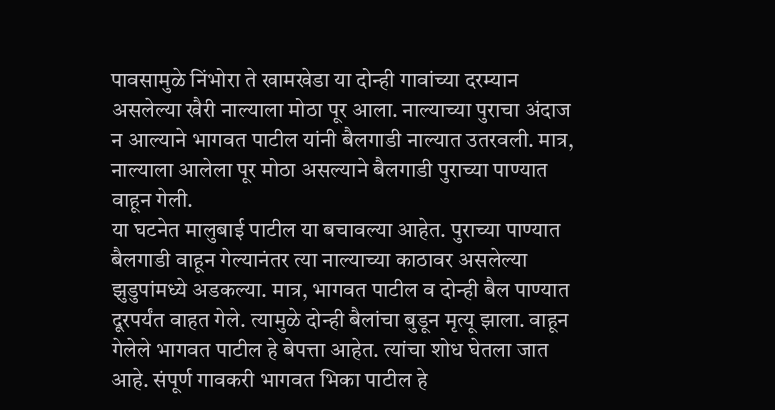पावसामुळे निंभोरा ते खामखेडा या दोन्ही गावांच्या दरम्यान असलेल्या खैरी नाल्याला मोठा पूर आला. नाल्याच्या पुराचा अंदाज न आल्याने भागवत पाटील यांनी बैलगाडी नाल्यात उतरवली. मात्र, नाल्याला आलेला पूर मोठा असल्याने बैलगाडी पुराच्या पाण्यात वाहून गेली.
या घटनेत मालुबाई पाटील या बचावल्या आहेत. पुराच्या पाण्यात बैलगाडी वाहून गेल्यानंतर त्या नाल्याच्या काठावर असलेल्या झुडुपांमध्ये अडकल्या. मात्र, भागवत पाटील व दोन्ही बैल पाण्यात दूरपर्यंत वाहत गेले. त्यामुळे दोन्ही बैलांचा बुडून मृत्यू झाला. वाहून गेलेले भागवत पाटील हे बेपत्ता आहेत. त्यांचा शोध घेतला जात आहे. संपूर्ण गावकरी भागवत भिका पाटील हे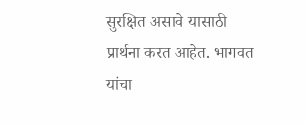सुरक्षित असावे यासाठी प्रार्थना करत आहेत. भागवत यांचा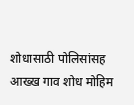शोधासाठी पोलिसांसह आख्ख गाव शोध मोहिम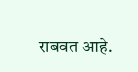राबवत आहे.